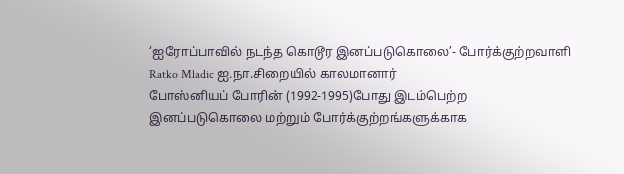‘ஐரோப்பாவில் நடந்த கொடூர இனப்படுகொலை’- போர்க்குற்றவாளி Ratko Mladic ஐ.நா.சிறையில் காலமானார்
போஸ்னியப் போரின் (1992-1995)போது இடம்பெற்ற இனப்படுகொலை மற்றும் போர்க்குற்றங்களுக்காக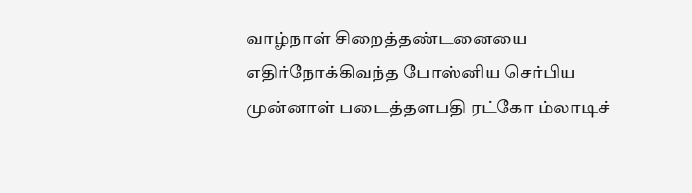வாழ்நாள் சிறைத்தண்டனையை எதிர்நோக்கிவந்த போஸ்னிய செர்பிய முன்னாள் படைத்தளபதி ரட்கோ ம்லாடிச்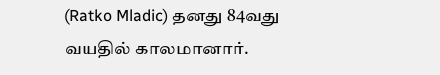(Ratko Mladic) தனது 84வது வயதில் காலமானார்.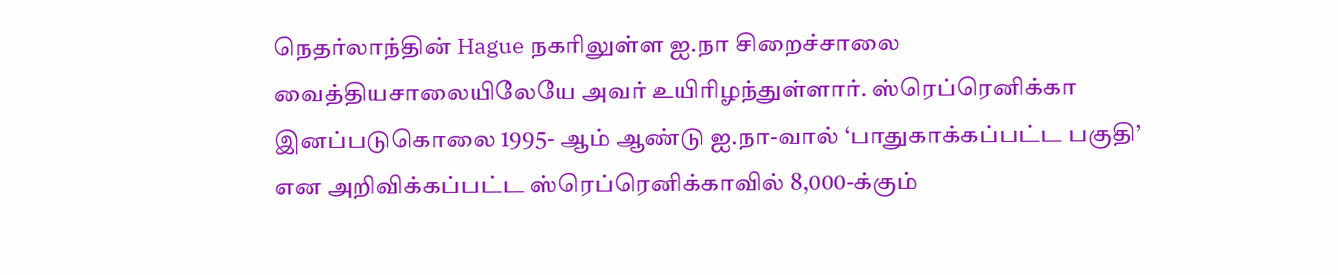நெதர்லாந்தின் Hague நகரிலுள்ள ஐ.நா சிறைச்சாலை வைத்தியசாலையிலேயே அவர் உயிரிழந்துள்ளார். ஸ்ரெப்ரெனிக்கா இனப்படுகொலை 1995- ஆம் ஆண்டு ஐ.நா-வால் ‘பாதுகாக்கப்பட்ட பகுதி’ என அறிவிக்கப்பட்ட ஸ்ரெப்ரெனிக்காவில் 8,000-க்கும்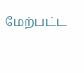மேற்பட்ட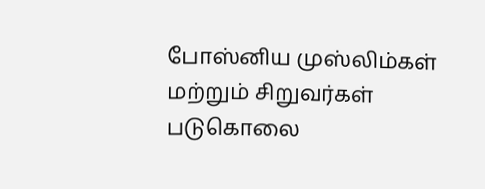போஸ்னிய முஸ்லிம்கள் மற்றும் சிறுவர்கள் படுகொலை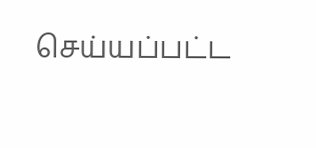செய்யப்பட்ட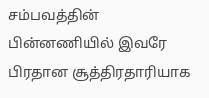சம்பவத்தின் பின்னணியில் இவரே பிரதான சூத்திரதாரியாக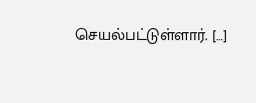செயல்பட்டுள்ளார். […]